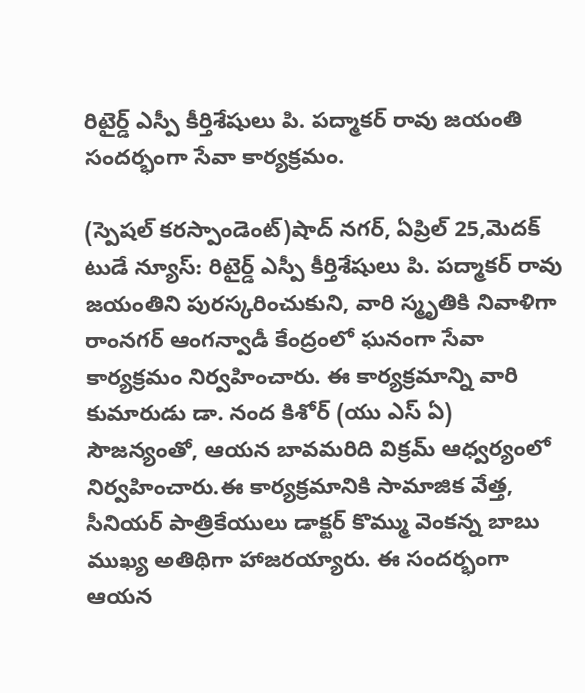రిటైర్డ్ ఎస్పీ కీర్తిశేషులు పి. పద్మాకర్ రావు జయంతి సందర్భంగా సేవా కార్యక్రమం.

(స్పెషల్ కరస్పాండెంట్)షాద్ నగర్, ఏప్రిల్ 25,మెదక్ టుడే న్యూస్: రిటైర్డ్ ఎస్పీ కీర్తిశేషులు పి. పద్మాకర్ రావు జయంతిని పురస్కరించుకుని, వారి స్మృతికి నివాళిగా రాంనగర్ ఆంగన్వాడీ కేంద్రంలో ఘనంగా సేవా కార్యక్రమం నిర్వహించారు. ఈ కార్యక్రమాన్ని వారి కుమారుడు డా. నంద కిశోర్ (యు ఎస్ ఏ) సౌజన్యంతో, ఆయన బావమరిది విక్రమ్ ఆధ్వర్యంలో నిర్వహించారు.ఈ కార్యక్రమానికి సామాజిక వేత్త, సీనియర్ పాత్రికేయులు డాక్టర్ కొమ్ము వెంకన్న బాబు ముఖ్య అతిథిగా హాజరయ్యారు. ఈ సందర్భంగా ఆయన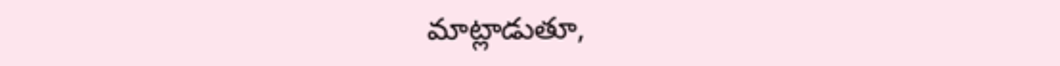మాట్లాడుతూ,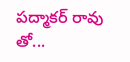పద్మాకర్ రావు తో...